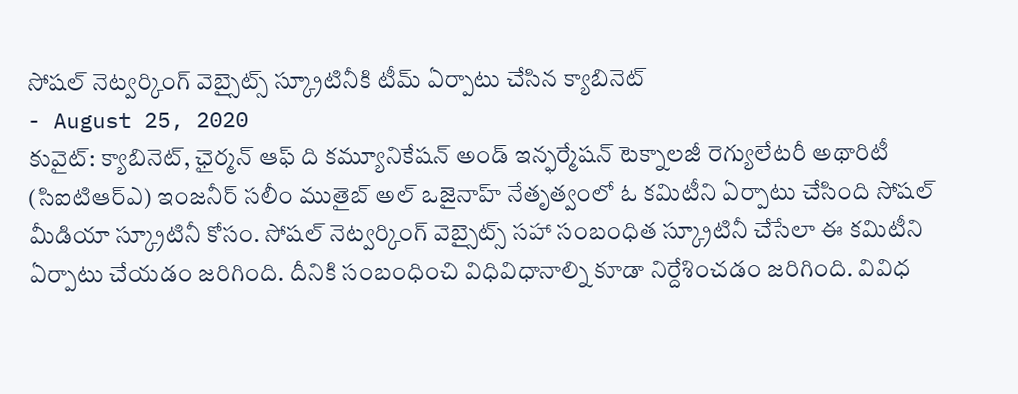సోషల్ నెట్వర్కింగ్ వెబ్సైట్స్ స్క్రూటినీకి టీమ్ ఏర్పాటు చేసిన క్యాబినెట్
- August 25, 2020
కువైట్: క్యాబినెట్, ఛైర్మన్ ఆఫ్ ది కమ్యూనికేషన్ అండ్ ఇన్ఫర్మేషన్ టెక్నాలజీ రెగ్యులేటరీ అథారిటీ (సిఐటిఆర్ఎ) ఇంజనీర్ సలీం ముతైబ్ అల్ ఒజైనాహ్ నేతృత్వంలో ఓ కమిటీని ఏర్పాటు చేసింది సోషల్ మీడియా స్క్రూటినీ కోసం. సోషల్ నెట్వర్కింగ్ వెబ్సైట్స్ సహా సంబంధిత స్క్రూటినీ చేసేలా ఈ కమిటీని ఏర్పాటు చేయడం జరిగింది. దీనికి సంబంధించి విధివిధానాల్ని కూడా నిర్దేశించడం జరిగింది. వివిధ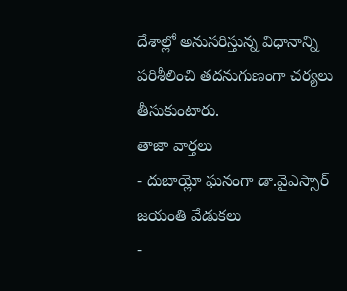దేశాల్లో అనుసరిస్తున్న విధానాన్ని పరిశీలించి తదనుగుణంగా చర్యలు తీసుకుంటారు.
తాజా వార్తలు
- దుబాయ్లో ఘనంగా డా.వైఎస్సార్ జయంతి వేడుకలు
-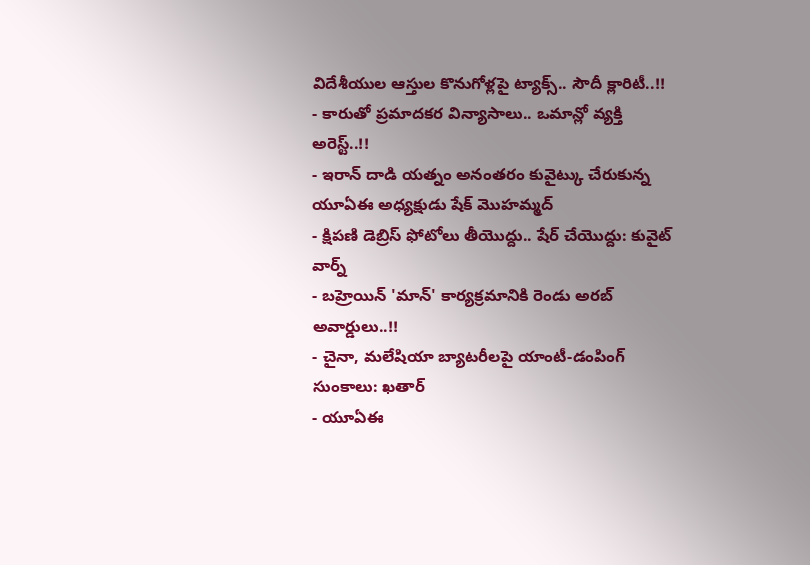విదేశీయుల ఆస్తుల కొనుగోళ్లపై ట్యాక్స్.. సౌదీ క్లారిటీ..!!
- కారుతో ప్రమాదకర విన్యాసాలు.. ఒమాన్లో వ్యక్తి అరెస్ట్..!!
- ఇరాన్ దాడి యత్నం అనంతరం కువైట్కు చేరుకున్న యూఏఈ అధ్యక్షుడు షేక్ మొహమ్మద్
- క్షిపణి డెబ్రిస్ ఫోటోలు తీయొద్దు.. షేర్ చేయొద్దు: కువైట్ వార్న్
- బహ్రెయిన్ 'మాన్' కార్యక్రమానికి రెండు అరబ్ అవార్డులు..!!
- చైనా, మలేషియా బ్యాటరీలపై యాంటీ-డంపింగ్ సుంకాలు: ఖతార్
- యూఏఈ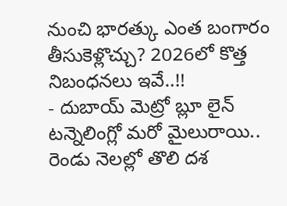నుంచి భారత్కు ఎంత బంగారం తీసుకెళ్లొచ్చు? 2026లో కొత్త నిబంధనలు ఇవే..!!
- దుబాయ్ మెట్రో బ్లూ లైన్ టన్నెలింగ్లో మరో మైలురాయి.. రెండు నెలల్లో తొలి దశ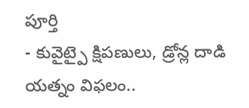పూర్తి
- కువైట్పై క్షిపణులు, డ్రోన్ల దాడి యత్నం విఫలం..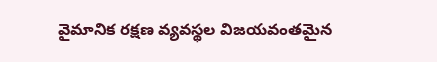వైమానిక రక్షణ వ్యవస్థల విజయవంతమైన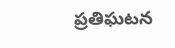ప్రతిఘటన